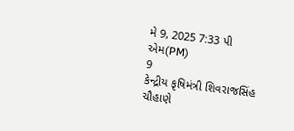મે 9, 2025 7:33 પી એમ(PM)
9
કેન્દ્રીય કૃષિમંત્રી શિવરાજસિંહ ચૌહાણે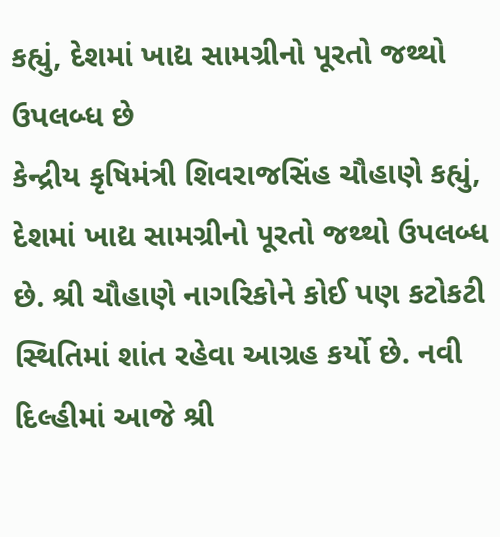કહ્યું, દેશમાં ખાદ્ય સામગ્રીનો પૂરતો જથ્થો ઉપલબ્ધ છે
કેન્દ્રીય કૃષિમંત્રી શિવરાજસિંહ ચૌહાણે કહ્યું, દેશમાં ખાદ્ય સામગ્રીનો પૂરતો જથ્થો ઉપલબ્ધ છે. શ્રી ચૌહાણે નાગરિકોને કોઈ પણ કટોકટી સ્થિતિમાં શાંત રહેવા આગ્રહ કર્યો છે. નવી દિલ્હીમાં આજે શ્રી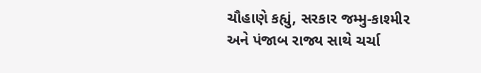ચૌહાણે કહ્યું, સરકાર જમ્મુ-કાશ્મીર અને પંજાબ રાજ્ય સાથે ચર્ચા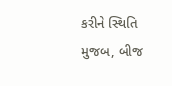કરીને સ્થિતિ મુજબ, બીજ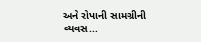અને રોપાની સામગ્રીની વ્યવસ...